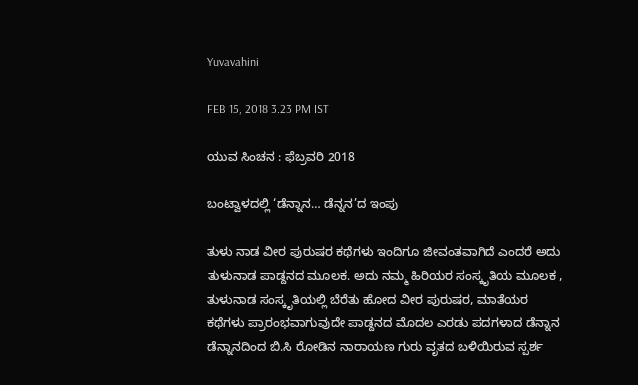Yuvavahini

FEB 15, 2018 3.23 PM IST

ಯುವ ಸಿಂಚನ : ಫೆಬ್ರವರಿ 2018

ಬಂಟ್ವಾಳದಲ್ಲಿ ‘ಡೆನ್ನಾನ… ಡೆನ್ನನ’ದ ಇಂಪು

ತುಳು ನಾಡ ವೀರ ಪುರುಷರ ಕಥೆಗಳು ಇಂದಿಗೂ ಜೀವಂತವಾಗಿದೆ ಎಂದರೆ ಅದು ತುಳುನಾಡ ಪಾಡ್ದನದ ಮೂಲಕ. ಅದು ನಮ್ಮ ಹಿರಿಯರ ಸಂಸ್ಕೃತಿಯ ಮೂಲಕ , ತುಳುನಾಡ ಸಂಸ್ಕೃತಿಯಲ್ಲಿ ಬೆರೆತು ಹೋದ ವೀರ ಪುರುಷರ, ಮಾತೆಯರ ಕಥೆಗಳು ಪ್ರಾರಂಭವಾಗುವುದೇ ಪಾಡ್ದನದ ಮೊದಲ ಎರಡು ಪದಗಳಾದ ಡೆನ್ನಾನ ಡೆನ್ನಾನದಿಂದ ಬಿ.ಸಿ ರೋಡಿನ ನಾರಾಯಣ ಗುರು ವೃತದ ಬಳಿಯಿರುವ ಸ್ಪರ್ಶ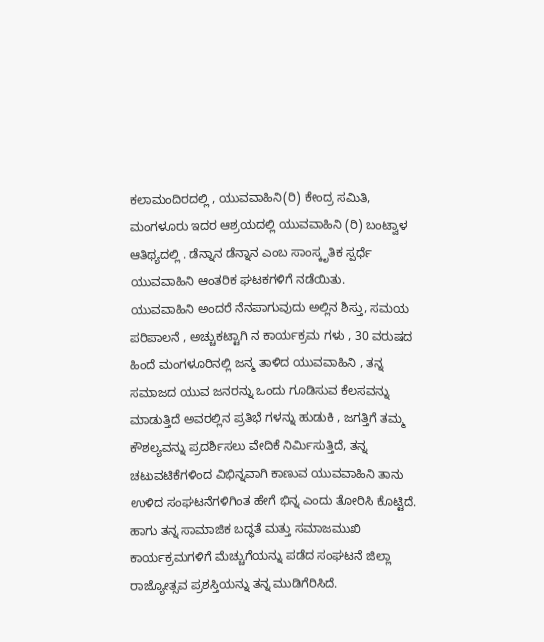ಕಲಾಮಂದಿರದಲ್ಲಿ , ಯುವವಾಹಿನಿ(ರಿ) ಕೇಂದ್ರ ಸಮಿತಿ, ಮಂಗಳೂರು ಇದರ ಆಶ್ರಯದಲ್ಲಿ ಯುವವಾಹಿನಿ (ರಿ) ಬಂಟ್ವಾಳ ಆತಿಥ್ಯದಲ್ಲಿ . ಡೆನ್ನಾನ ಡೆನ್ನಾನ ಎಂಬ ಸಾಂಸ್ಕೃತಿಕ ಸ್ಪರ್ಧೆ ಯುವವಾಹಿನಿ ಆಂತರಿಕ ಘಟಕಗಳಿಗೆ ನಡೆಯಿತು.
ಯುವವಾಹಿನಿ ಅಂದರೆ ನೆನಪಾಗುವುದು ಅಲ್ಲಿನ ಶಿಸ್ತು, ಸಮಯ ಪರಿಪಾಲನೆ , ಅಚ್ಚುಕಟ್ಟಾಗಿ ನ ಕಾರ್ಯಕ್ರಮ ಗಳು , 30 ವರುಷದ ಹಿಂದೆ ಮಂಗಳೂರಿನಲ್ಲಿ ಜನ್ಮ ತಾಳಿದ ಯುವವಾಹಿನಿ , ತನ್ನ ಸಮಾಜದ ಯುವ ಜನರನ್ನು ಒಂದು ಗೂಡಿಸುವ ಕೆಲಸವನ್ನು ಮಾಡುತ್ತಿದೆ ಅವರಲ್ಲಿನ ಪ್ರತಿಭೆ ಗಳನ್ನು ಹುಡುಕಿ , ಜಗತ್ತಿಗೆ ತಮ್ಮ ಕೌಶಲ್ಯವನ್ನು ಪ್ರದರ್ಶಿಸಲು ವೇದಿಕೆ ನಿರ್ಮಿಸುತ್ತಿದೆ, ತನ್ನ ಚಟುವಟಿಕೆಗಳಿಂದ ವಿಭಿನ್ನವಾಗಿ ಕಾಣುವ ಯುವವಾಹಿನಿ ತಾನು ಉಳಿದ ಸಂಘಟನೆಗಳಿಗಿಂತ ಹೇಗೆ ಭಿನ್ನ ಎಂದು ತೋರಿಸಿ ಕೊಟ್ಟಿದೆ. ಹಾಗು ತನ್ನ ಸಾಮಾಜಿಕ ಬದ್ಧತೆ ಮತ್ತು ಸಮಾಜಮುಖಿ ಕಾರ್ಯಕ್ರಮಗಳಿಗೆ ಮೆಚ್ಚುಗೆಯನ್ನು ಪಡೆದ ಸಂಘಟನೆ ಜಿಲ್ಲಾ ರಾಜ್ಯೋತ್ಸವ ಪ್ರಶಸ್ತಿಯನ್ನು ತನ್ನ ಮುಡಿಗೆರಿಸಿದೆ.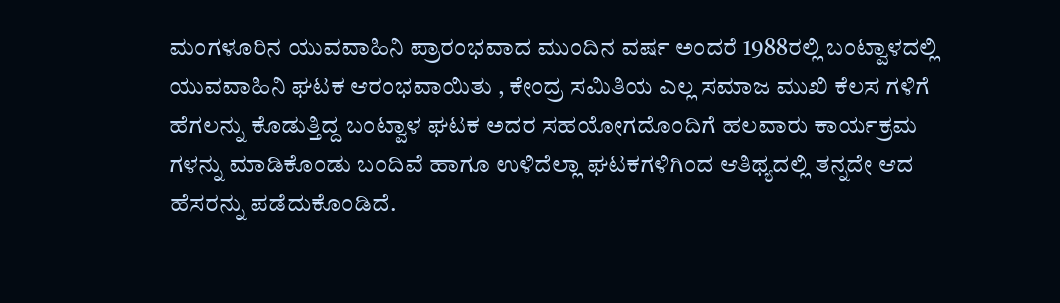ಮಂಗಳೂರಿನ ಯುವವಾಹಿನಿ ಪ್ರಾರಂಭವಾದ ಮುಂದಿನ ವರ್ಷ ಅಂದರೆ 1988ರಲ್ಲಿ ಬಂಟ್ವಾಳದಲ್ಲಿ ಯುವವಾಹಿನಿ ಘಟಕ ಆರಂಭವಾಯಿತು , ಕೇಂದ್ರ ಸಮಿತಿಯ ಎಲ್ಲ ಸಮಾಜ ಮುಖಿ ಕೆಲಸ ಗಳಿಗೆ ಹೆಗಲನ್ನು ಕೊಡುತ್ತಿದ್ದ ಬಂಟ್ವಾಳ ಘಟಕ ಅದರ ಸಹಯೋಗದೊಂದಿಗೆ ಹಲವಾರು ಕಾರ್ಯಕ್ರಮ ಗಳನ್ನು ಮಾಡಿಕೊಂಡು ಬಂದಿವೆ ಹಾಗೂ ಉಳಿದೆಲ್ಲಾ ಘಟಕಗಳಿಗಿಂದ ಆತಿಥ್ಯದಲ್ಲಿ ತನ್ನದೇ ಆದ ಹೆಸರನ್ನು ಪಡೆದುಕೊಂಡಿದೆ.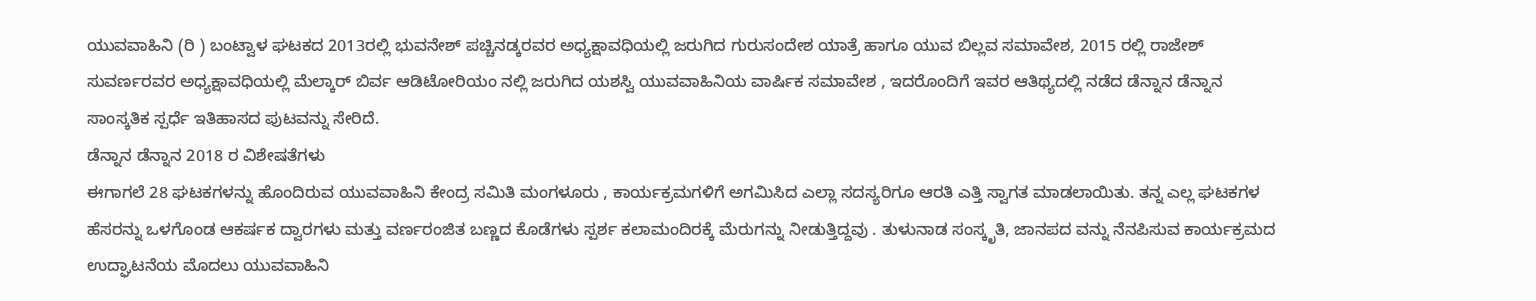ಯುವವಾಹಿನಿ (ರಿ ) ಬಂಟ್ವಾಳ ಘಟಕದ 2013ರಲ್ಲಿ ಭುವನೇಶ್ ಪಚ್ಚಿನಡ್ಕರವರ ಅಧ್ಯಕ್ಷಾವಧಿಯಲ್ಲಿ ಜರುಗಿದ ಗುರುಸಂದೇಶ ಯಾತ್ರೆ ಹಾಗೂ ಯುವ ಬಿಲ್ಲವ ಸಮಾವೇಶ, 2015 ರಲ್ಲಿ ರಾಜೇಶ್ ಸುವರ್ಣರವರ ಅಧ್ಯಕ್ಷಾವಧಿಯಲ್ಲಿ ಮೆಲ್ಕಾರ್ ಬಿರ್ವ ಆಡಿಟೋರಿಯಂ ನಲ್ಲಿ ಜರುಗಿದ ಯಶಸ್ವಿ ಯುವವಾಹಿನಿಯ ವಾರ್ಷಿಕ ಸಮಾವೇಶ , ಇದರೊಂದಿಗೆ ಇವರ ಆತಿಥ್ಯದಲ್ಲಿ ನಡೆದ ಡೆನ್ನಾನ ಡೆನ್ನಾನ ಸಾಂಸ್ಕತಿಕ ಸ್ಪರ್ಧೆ ಇತಿಹಾಸದ ಪುಟವನ್ನು ಸೇರಿದೆ.
ಡೆನ್ನಾನ ಡೆನ್ನಾನ 2018 ರ ವಿಶೇಷತೆಗಳು
ಈಗಾಗಲೆ 28 ಘಟಕಗಳನ್ನು ಹೊಂದಿರುವ ಯುವವಾಹಿನಿ ಕೇಂದ್ರ ಸಮಿತಿ ಮಂಗಳೂರು , ಕಾರ್ಯಕ್ರಮಗಳಿಗೆ ಅಗಮಿಸಿದ ಎಲ್ಲಾ ಸದಸ್ಯರಿಗೂ ಆರತಿ ಎತ್ತಿ ಸ್ವಾಗತ ಮಾಡಲಾಯಿತು. ತನ್ನ ಎಲ್ಲ ಘಟಕಗಳ ಹೆಸರನ್ನು ಒಳಗೊಂಡ ಆಕರ್ಷಕ ದ್ವಾರಗಳು ಮತ್ತು ವರ್ಣರಂಜಿತ ಬಣ್ಣದ ಕೊಡೆಗಳು ಸ್ಪರ್ಶ ಕಲಾಮಂದಿರಕ್ಕೆ ಮೆರುಗನ್ನು ನೀಡುತ್ತಿದ್ದವು . ತುಳುನಾಡ ಸಂಸ್ಕೃತಿ, ಜಾನಪದ ವನ್ನು ನೆನಪಿಸುವ ಕಾರ್ಯಕ್ರಮದ ಉದ್ಘಾಟನೆಯ ಮೊದಲು ಯುವವಾಹಿನಿ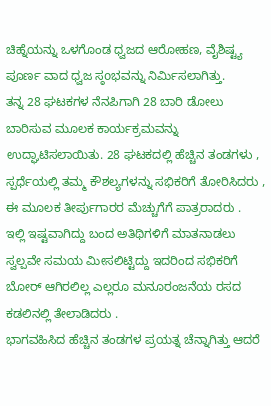ಚಿಹ್ನೆಯನ್ನು ಒಳಗೊಂಡ ಧ್ವಜದ ಆರೋಹಣ, ವೈಶಿಷ್ಟ್ಯ ಪೂರ್ಣ ವಾದ ಧ್ವಜ ಸ್ಠoಭವನ್ನು ನಿರ್ಮಿಸಲಾಗಿತ್ತು.
ತನ್ನ 28 ಘಟಕಗಳ ನೆನಪಿಗಾಗಿ 28 ಬಾರಿ ಡೋಲು ಬಾರಿಸುವ ಮೂಲಕ ಕಾರ್ಯಕ್ರಮವನ್ನು ಉದ್ಘಾಟಿಸಲಾಯಿತು. 28 ಘಟಕದಲ್ಲಿ ಹೆಚ್ಚಿನ ತಂಡಗಳು , ಸ್ಪರ್ಧೆಯಲ್ಲಿ ತಮ್ಮ ಕೌಶಲ್ಯಗಳನ್ನು ಸಭಿಕರಿಗೆ ತೋರಿಸಿದರು , ಈ ಮೂಲಕ ತೀರ್ಪುಗಾರರ ಮೆಚ್ಚುಗೆಗೆ ಪಾತ್ರರಾದರು .
ಇಲ್ಲಿ ಇಷ್ಟವಾಗಿದ್ದು ಬಂದ ಅತಿಥಿಗಳಿಗೆ ಮಾತನಾಡಲು ಸ್ವಲ್ಪವೇ ಸಮಯ ಮೀಸಲಿಟ್ಟಿದ್ದು ಇದರಿಂದ ಸಭಿಕರಿಗೆ ಬೋರ್ ಆಗಿರಲಿಲ್ಲ ಎಲ್ಲರೂ ಮನೂರಂಜನೆಯ ರಸದ ಕಡಲಿನಲ್ಲಿ ತೇಲಾಡಿದರು .
ಭಾಗವಹಿಸಿದ ಹೆಚ್ಚಿನ ತಂಡಗಳ ಪ್ರಯತ್ನ ಚೆನ್ನಾಗಿತ್ತು ಆದರೆ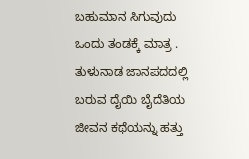ಬಹುಮಾನ ಸಿಗುವುದು ಒಂದು ತಂಡಕ್ಕೆ ಮಾತ್ರ . ತುಳುನಾಡ ಜಾನಪದದಲ್ಲಿ ಬರುವ ದೈಯಿ ಬೈದೆತಿಯ ಜೀವನ ಕಥೆಯನ್ನು ಹತ್ತು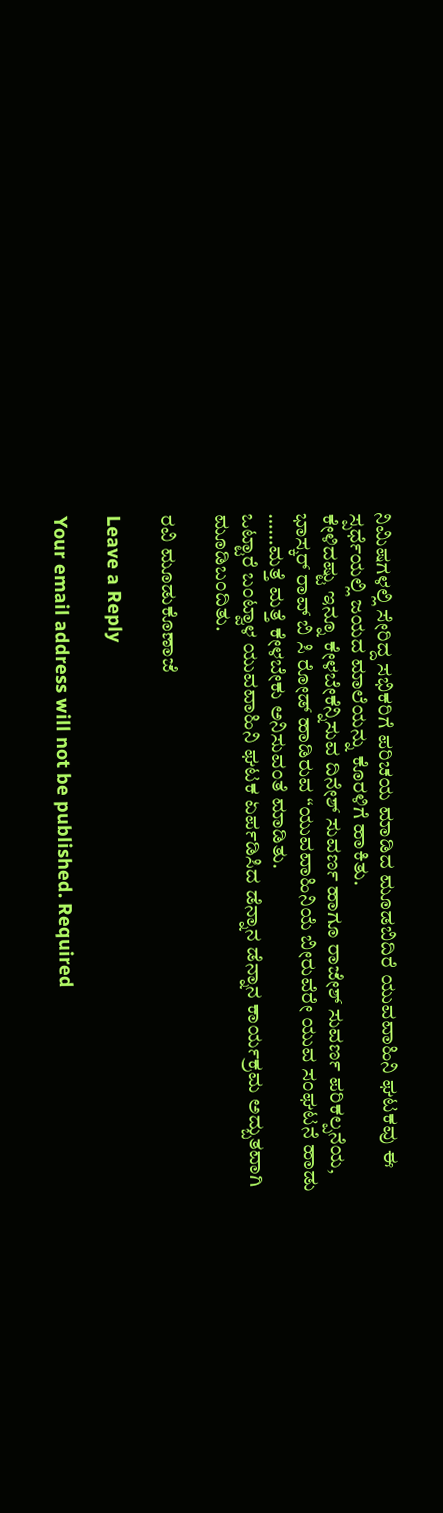ನಿಮಿಷಗಳಲ್ಲಿ ಸೇರಿದ್ದ ಸಭಿಕರಿಗೆ ಪರಿಚಯ ಮಾಡಿದ ಮೂಡಬಿದಿರೆ ಯುವವಾಹಿನಿ ಘಟಕವು ಈ ಸ್ಪರ್ಧೆಯಲ್ಲಿ ಜಯದ ಮಾಲೆಯನ್ನು ಕೊರಳಿಗೆ ಹಾಕಿತು.
ಕೇಳಿದಷ್ಟು ಇನ್ನೂ ಕೇಳಬೇಕೆನ್ನಿಸುವ ದಿನೇಶ್ ಸುವರ್ಣ ಹಾಗೂ ರಾಜೇಶ್ ಸುವರ್ಣ ಪರಿಕಲ್ಪನೆಯ, ಭಾಸ್ಕರ್ ರಾವ್ ಬಿ ಸಿ ರೋಡ್ ಹಾಡಿರುವ “ಯುವವಾಹಿನಿಯೆ ಬೀರುವೆರೇ ಯುವ ಸಂಘಟನೆ ಹಾಡು ……ಮತ್ತೆ ಮತ್ತೆ ಕೇಳಬೇಕು ಅನಿಸುವಂತೆ ಮಾಡಿತು.
ಒಟ್ಟಾರೆ ಬಂಟ್ವಾಳ ಯುವವಾಹಿನಿ ಘಟಕ ಏರ್ಪಡಿಸಿದ ಡೆನ್ನಾನ ಡೆನ್ನಾನ ಕಾರ್ಯಕ್ರಮ ಅದ್ಬುತವಾಗಿ ಮೂಡಿಬಂದಿತು.

ರವಿ ಮೂಡುಕೊಣಾಜೆ

Leave a Reply

Your email address will not be published. Required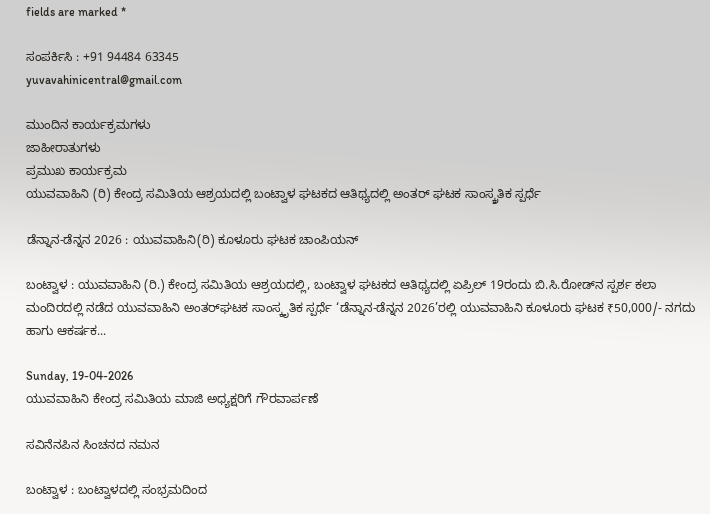fields are marked *

ಸಂಪರ್ಕಿಸಿ : +91 94484 63345
yuvavahinicentral@gmail.com

ಮುಂದಿನ ಕಾರ್ಯಕ್ರಮಗಳು
ಜಾಹೀರಾತುಗಳು
ಪ್ರಮುಖ ಕಾರ್ಯಕ್ರಮ
ಯುವವಾಹಿನಿ (ರಿ) ಕೇಂದ್ರ ಸಮಿತಿಯ ಆಶ್ರಯದಲ್ಲಿ ಬಂಟ್ವಾಳ ಘಟಕದ ಆತಿಥ್ಯದಲ್ಲಿ ಅಂತರ್ ಘಟಕ ಸಾಂಸ್ಕ್ರತಿಕ ಸ್ಪರ್ಧೆ

ಡೆನ್ನಾನ-ಡೆನ್ನನ 2026 : ಯುವವಾಹಿನಿ(ರಿ) ಕೂಳೂರು ಘಟಕ ಚಾಂಪಿಯನ್

ಬಂಟ್ವಾಳ : ಯುವವಾಹಿನಿ (ರಿ.) ಕೇಂದ್ರ ಸಮಿತಿಯ ಆಶ್ರಯದಲ್ಲಿ, ಬಂಟ್ವಾಳ ಘಟಕದ ಆತಿಥ್ಯದಲ್ಲಿ ಏಪ್ರಿಲ್ 19ರಂದು ಬಿ.ಸಿ.ರೋಡ್‌ನ ಸ್ಪರ್ಶ ಕಲಾ ಮಂದಿರದಲ್ಲಿ ನಡೆದ ಯುವವಾಹಿನಿ ಅಂತರ್‌ಘಟಕ ಸಾಂಸ್ಕೃತಿಕ ಸ್ಪರ್ಧೆ ‘ಡೆನ್ನಾನ-ಡೆನ್ನನ 2026’ರಲ್ಲಿ ಯುವವಾಹಿನಿ ಕೂಳೂರು ಘಟಕ ₹50,000/- ನಗದು ಹಾಗು ಆಕರ್ಷಕ...

Sunday, 19-04-2026
ಯುವವಾಹಿನಿ ಕೇಂದ್ರ ಸಮಿತಿಯ ಮಾಜಿ ಅಧ್ಯಕ್ಷರಿಗೆ ಗೌರವಾರ್ಪಣೆ

ಸವಿನೆನಪಿನ ಸಿಂಚನದ ನಮನ

ಬಂಟ್ವಾಳ : ಬಂಟ್ವಾಳದಲ್ಲಿ ಸಂಭ್ರಮದಿಂದ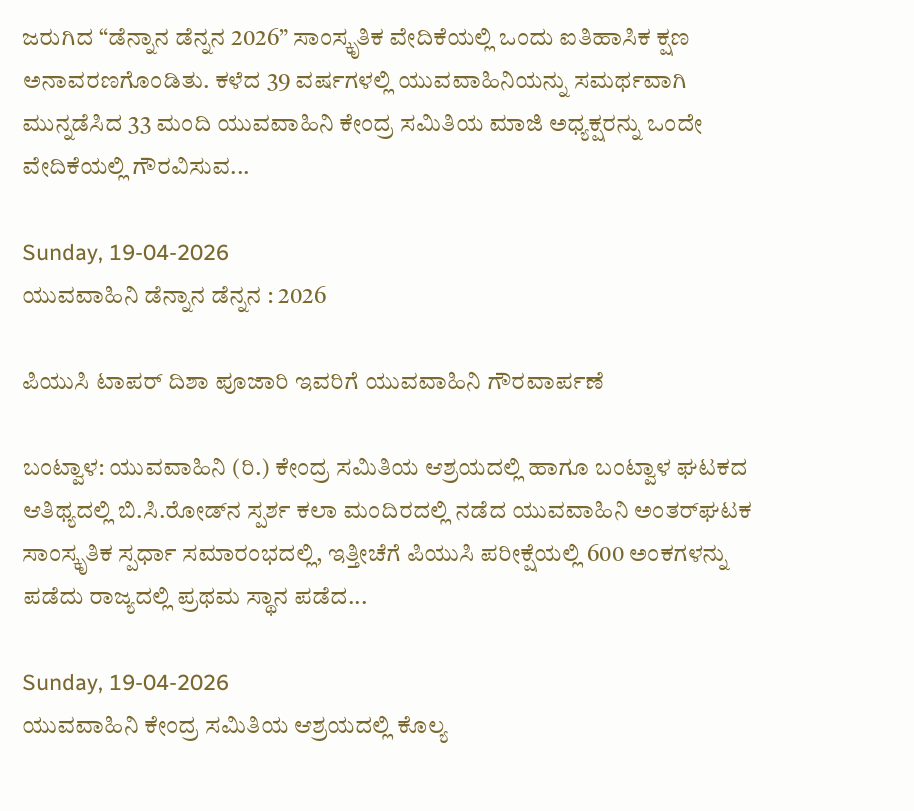ಜರುಗಿದ “ಡೆನ್ನಾನ ಡೆನ್ನನ 2026” ಸಾಂಸ್ಕೃತಿಕ ವೇದಿಕೆಯಲ್ಲಿ ಒಂದು ಐತಿಹಾಸಿಕ ಕ್ಷಣ ಅನಾವರಣಗೊಂಡಿತು. ಕಳೆದ 39 ವರ್ಷಗಳಲ್ಲಿ ಯುವವಾಹಿನಿಯನ್ನು ಸಮರ್ಥವಾಗಿ ಮುನ್ನಡೆಸಿದ 33 ಮಂದಿ ಯುವವಾಹಿನಿ ಕೇಂದ್ರ ಸಮಿತಿಯ ಮಾಜಿ ಅಧ್ಯಕ್ಷರನ್ನು ಒಂದೇ ವೇದಿಕೆಯಲ್ಲಿ ಗೌರವಿಸುವ...

Sunday, 19-04-2026
ಯುವವಾಹಿನಿ ಡೆನ್ನಾನ ಡೆನ್ನನ : 2026

ಪಿಯುಸಿ ಟಾಪರ್ ದಿಶಾ ಪೂಜಾರಿ ಇವರಿಗೆ ಯುವವಾಹಿನಿ ಗೌರವಾರ್ಪಣೆ

ಬಂಟ್ವಾಳ: ಯುವವಾಹಿನಿ (ರಿ.) ಕೇಂದ್ರ ಸಮಿತಿಯ ಆಶ್ರಯದಲ್ಲಿ ಹಾಗೂ ಬಂಟ್ವಾಳ ಘಟಕದ ಆತಿಥ್ಯದಲ್ಲಿ ಬಿ.ಸಿ.ರೋಡ್‌ನ ಸ್ಪರ್ಶ ಕಲಾ ಮಂದಿರದಲ್ಲಿ ನಡೆದ ಯುವವಾಹಿನಿ ಅಂತರ್‌ಘಟಕ ಸಾಂಸ್ಕೃತಿಕ ಸ್ಪರ್ಧಾ ಸಮಾರಂಭದಲ್ಲಿ, ಇತ್ತೀಚೆಗೆ ಪಿಯುಸಿ ಪರೀಕ್ಷೆಯಲ್ಲಿ 600 ಅಂಕಗಳನ್ನು ಪಡೆದು ರಾಜ್ಯದಲ್ಲಿ ಪ್ರಥಮ ಸ್ಥಾನ ಪಡೆದ...

Sunday, 19-04-2026
ಯುವವಾಹಿನಿ ಕೇಂದ್ರ ಸಮಿತಿಯ ಆಶ್ರಯದಲ್ಲಿ ಕೊಲ್ಯ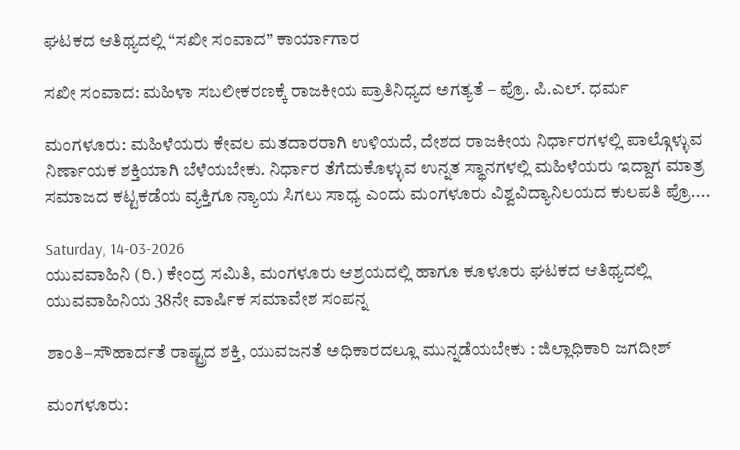ಘಟಕದ ಆತಿಥ್ಯದಲ್ಲಿ “ಸಖೀ ಸಂವಾದ” ಕಾರ್ಯಾಗಾರ

ಸಖೀ ಸಂವಾದ: ಮಹಿಳಾ ಸಬಲೀಕರಣಕ್ಕೆ ರಾಜಕೀಯ ಪ್ರಾತಿನಿಧ್ಯದ ಅಗತ್ಯತೆ – ಪ್ರೊ. ಪಿ.ಎಲ್. ಧರ್ಮ

ಮಂಗಳೂರು: ಮಹಿಳೆಯರು ಕೇವಲ ಮತದಾರರಾಗಿ ಉಳಿಯದೆ, ದೇಶದ ರಾಜಕೀಯ ನಿರ್ಧಾರಗಳಲ್ಲಿ ಪಾಲ್ಗೊಳ್ಳುವ ನಿರ್ಣಾಯಕ ಶಕ್ತಿಯಾಗಿ ಬೆಳೆಯಬೇಕು. ನಿರ್ಧಾರ ತೆಗೆದುಕೊಳ್ಳುವ ಉನ್ನತ ಸ್ಥಾನಗಳಲ್ಲಿ ಮಹಿಳೆಯರು ಇದ್ದಾಗ ಮಾತ್ರ ಸಮಾಜದ ಕಟ್ಟಕಡೆಯ ವ್ಯಕ್ತಿಗೂ ನ್ಯಾಯ ಸಿಗಲು ಸಾಧ್ಯ ಎಂದು ಮಂಗಳೂರು ವಿಶ್ವವಿದ್ಯಾನಿಲಯದ ಕುಲಪತಿ ಪ್ರೊ....

Saturday, 14-03-2026
ಯುವವಾಹಿನಿ (ರಿ.) ಕೇಂದ್ರ ಸಮಿತಿ, ಮಂಗಳೂರು ಆಶ್ರಯದಲ್ಲಿ ಹಾಗೂ ಕೂಳೂರು ಘಟಕದ ಆತಿಥ್ಯದಲ್ಲಿ ಯುವವಾಹಿನಿಯ 38ನೇ ವಾರ್ಷಿಕ ಸಮಾವೇಶ ಸಂಪನ್ನ

ಶಾಂತಿ–ಸೌಹಾರ್ದತೆ ರಾಷ್ಟ್ರದ ಶಕ್ತಿ, ಯುವಜನತೆ ಅಧಿಕಾರದಲ್ಲೂ ಮುನ್ನಡೆಯಬೇಕು : ಜಿಲ್ಲಾಧಿಕಾರಿ ಜಗದೀಶ್

ಮಂಗಳೂರು: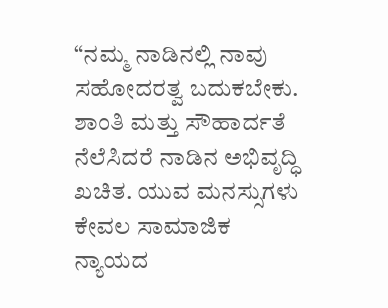“ನಮ್ಮ ನಾಡಿನಲ್ಲಿ ನಾವು ಸಹೋದರತ್ವ ಬದುಕಬೇಕು. ಶಾಂತಿ ಮತ್ತು ಸೌಹಾರ್ದತೆ ನೆಲೆಸಿದರೆ ನಾಡಿನ ಅಭಿವೃದ್ಧಿ ಖಚಿತ. ಯುವ ಮನಸ್ಸುಗಳು ಕೇವಲ ಸಾಮಾಜಿಕ ನ್ಯಾಯದ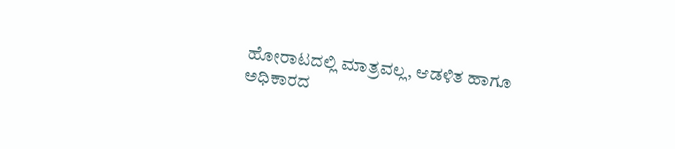ಹೋರಾಟದಲ್ಲಿ ಮಾತ್ರವಲ್ಲ, ಆಡಳಿತ ಹಾಗೂ ಅಧಿಕಾರದ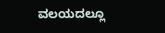ವಲಯದಲ್ಲೂ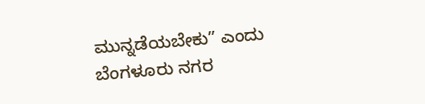ಮುನ್ನಡೆಯಬೇಕು” ಎಂದು ಬೆಂಗಳೂರು ನಗರ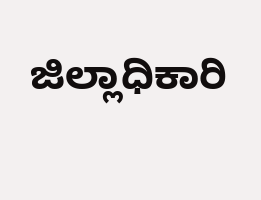ಜಿಲ್ಲಾಧಿಕಾರಿ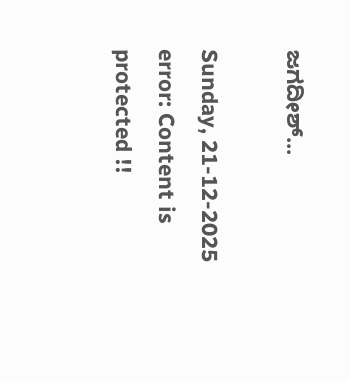ಜಗದೀಶ್...

Sunday, 21-12-2025
error: Content is protected !!